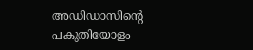അഡിഡാസിന്റെ പകുതിയോളം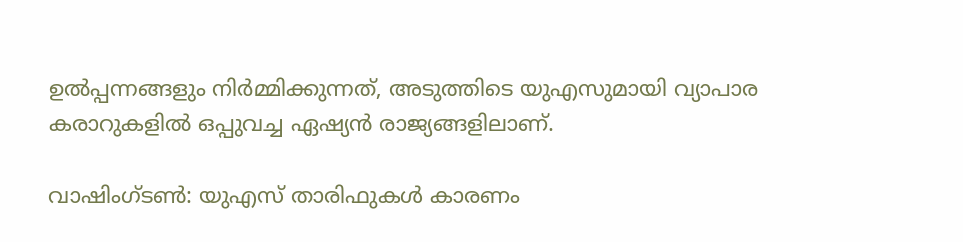ഉൽപ്പന്നങ്ങളും നിർമ്മിക്കുന്നത്, അടുത്തിടെ യുഎസുമായി വ്യാപാര കരാറുകളിൽ ഒപ്പുവച്ച ഏഷ്യൻ രാജ്യങ്ങളിലാണ്.

വാഷിംഗ്ടൺ: യുഎസ് താരിഫുകൾ കാരണം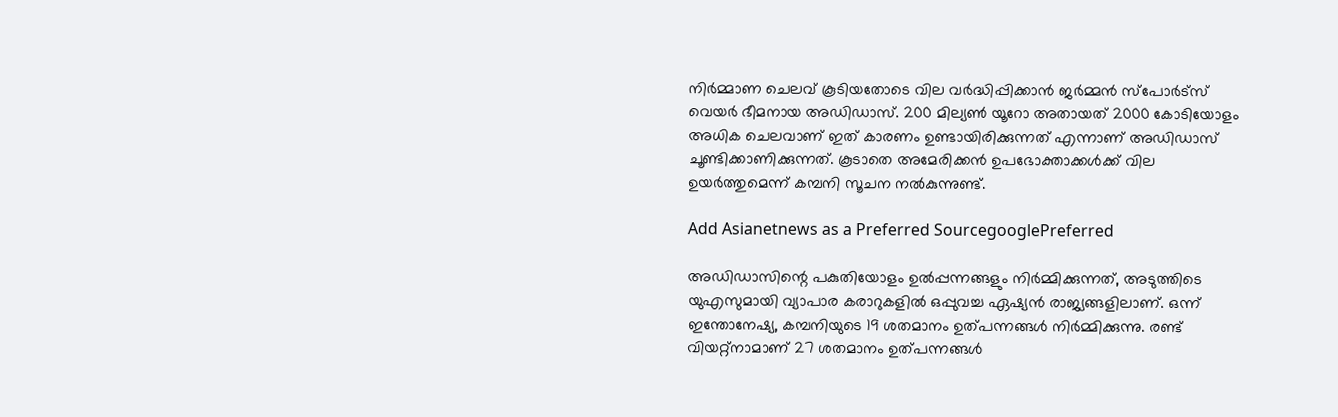നിർമ്മാണ ചെലവ് കൂടിയതോടെ വില വർദ്ധിപ്പിക്കാൻ ജർമ്മൻ സ്പോർട്സ് വെയർ ഭീമനായ അഡിഡാസ്. 200 മില്യൺ യൂറോ അതായത് 2000 കോടിയോളം അധിക ചെലവാണ് ഇത് കാരണം ഉണ്ടായിരിക്കുന്നത് എന്നാണ് അഡിഡാസ് ചൂണ്ടിക്കാണിക്കുന്നത്. കൂടാതെ അമേരിക്കൻ ഉപഭോക്താക്കൾക്ക് വില ഉയർത്തുമെന്ന് കമ്പനി സൂചന നൽകുന്നുണ്ട്.

Add Asianetnews as a Preferred SourcegooglePreferred

അഡിഡാസിന്റെ പകുതിയോളം ഉൽപ്പന്നങ്ങളും നിർമ്മിക്കുന്നത്, അടുത്തിടെ യുഎസുമായി വ്യാപാര കരാറുകളിൽ ഒപ്പുവച്ച ഏഷ്യൻ രാജ്യങ്ങളിലാണ്. ഒന്ന് ഇന്തോനേഷ്യ, കമ്പനിയുടെ 19 ശതമാനം ഉത്പന്നങ്ങൾ നിർമ്മിക്കുന്നു. രണ്ട് വിയറ്റ്നാമാണ് 27 ശതമാനം ഉത്പന്നങ്ങൾ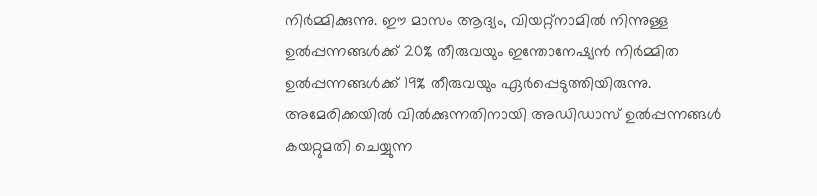നിർമ്മിക്കുന്നു. ഈ മാസം ആദ്യം, വിയറ്റ്നാമിൽ നിന്നുള്ള ഉൽപ്പന്നങ്ങൾക്ക് 20% തീരുവയും ഇന്തോനേഷ്യൻ നിർമ്മിത ഉൽപ്പന്നങ്ങൾക്ക് 19% തീരുവയും ഏർപ്പെടുത്തിയിരുന്നു. അമേരിക്കയിൽ വിൽക്കുന്നതിനായി അഡിഡാസ് ഉൽപ്പന്നങ്ങൾ കയറ്റുമതി ചെയ്യുന്ന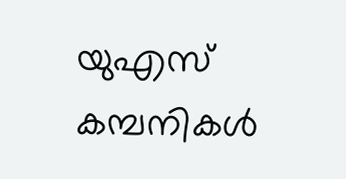യുഎസ് കമ്പനികൾ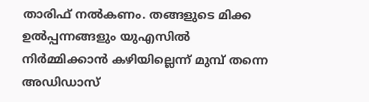താരിഫ് നൽകണം. തങ്ങളുടെ മിക്ക ഉൽപ്പന്നങ്ങളും യുഎസിൽ നിർമ്മിക്കാൻ കഴിയില്ലെന്ന് മുമ്പ് തന്നെ അഡിഡാസ്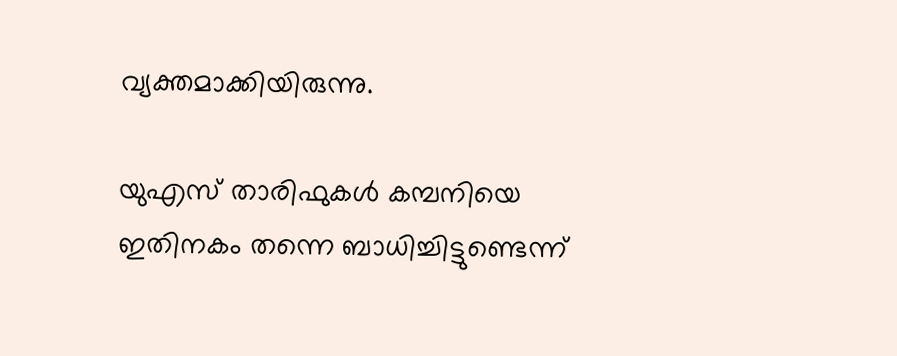വ്യക്തമാക്കിയിരുന്നു.

യുഎസ് താരിഫുകൾ കമ്പനിയെ ഇതിനകം തന്നെ ബാധിച്ചിട്ടുണ്ടെന്ന്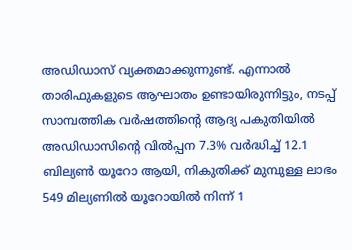അഡിഡാസ് വ്യക്തമാക്കുന്നുണ്ട്. എന്നാൽ താരിഫുകളുടെ ആഘാതം ഉണ്ടായിരുന്നിട്ടും, നടപ്പ് സാമ്പത്തിക വർഷത്തിന്റെ ആദ്യ പകുതിയിൽ അഡിഡാസിന്റെ വിൽപ്പന 7.3% വർദ്ധിച്ച് 12.1 ബില്യൺ യൂറോ ആയി, നികുതിക്ക് മുമ്പുള്ള ലാഭം 549 മില്യണിൽ യൂറോയിൽ നിന്ന് 1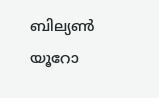ബില്യൺ യൂറോ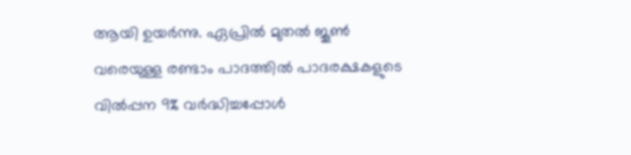ആയി ഉയർന്നു. ഏപ്രിൽ മുതൽ ജൂൺ വരെയുള്ള രണ്ടാം പാദത്തിൽ പാദരക്ഷകളുടെ വിൽപ്പന 9% വർദ്ധിച്ചപ്പോൾ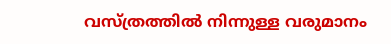വസ്ത്രത്തിൽ നിന്നുള്ള വരുമാനം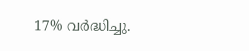17% വർദ്ധിച്ചു.